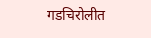गडचिरोलीत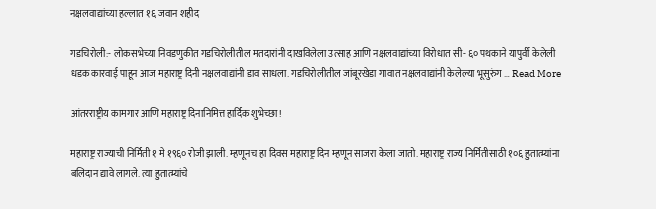नक्षलवाद्यांच्या हल्लात १६ जवान शहीद

गडचिरोली:- लोकसभेच्या निवडणुकीत गडचिरोलीतील मतदारांनी दाखविलेला उत्साह आणि नक्षलवाद्यांच्या विरोधात सी- ६० पथकाने यापुर्वी केलेली धडक कारवाई पाहून आज महाराष्ट्र दिनी नक्षलवाद्यांनी डाव साधला. गडचिरोलीतील जांबूरखेडा गावात नक्षलवाद्यांनी केलेल्या भूसुरुंग … Read More

आंतरराष्ट्रीय कामगार आणि महाराष्ट्र दिनानिमित्त हार्दिक शुभेच्छा!

महाराष्ट्र राज्याची निर्मिती १ मे १९६० रोजी झाली. म्हणूनच हा दिवस महाराष्ट्र दिन म्हणून साजरा केला जातो. महाराष्ट्र राज्य निर्मितीसाठी १०६ हुतात्म्यांना बलिदान द्यावे लागले. त्या हुतात्म्यांचे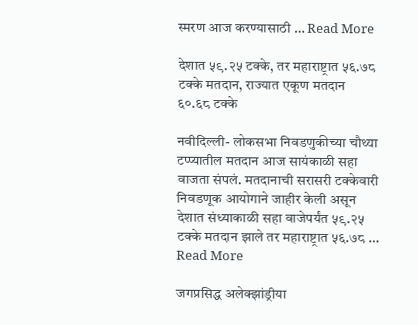स्मरण आज करण्यासाठी … Read More

देशात ५९.२५ टक्के, तर महाराष्ट्रात ५६.७८ टक्के मतदान, राज्यात एकूण मतदान ६०.६८ टक्के

नवीदिल्ली- लोकसभा निवडणुकीच्या चौथ्या टप्प्यातील मतदान आज सायंकाळी सहा वाजता संपलं. मतदानाची सरासरी टक्केवारी निवडणूक आयोगाने जाहीर केली असून देशात संध्याकाळी सहा वाजेपर्यंत ५९.२५ टक्के मतदान झाले तर महाराष्ट्रात ५६.७८ … Read More

जगप्रसिद्ध अलेक्झांड्रीया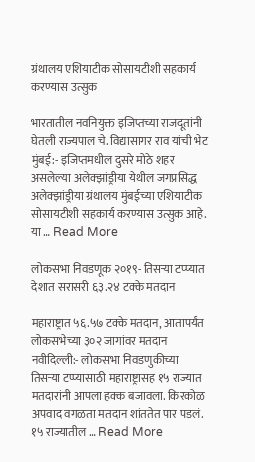ग्रंथालय एशियाटीक सोसायटीशी सहकार्य करण्यास उत्सुक

भारतातील नवनियुक्त इजिप्तच्या राजदूतांनी घेतली राज्यपाल चे. विद्यासागर राव यांची भेट मुंबई:- इजिप्तमधील दुसरे मोठे शहर असलेल्या अलेक्झांड्रीया येथील जगप्रसिद्ध अलेक्झांड्रीया ग्रंथालय मुंबईच्या एशियाटीक सोसायटीशी सहकार्य करण्यास उत्सुक आहे. या … Read More

लोकसभा निवडणूक २०१९- तिसऱ्या टप्प्यात देशात सरासरी ६३.२४ टक्के मतदान

महाराष्ट्रात ५६.५७ टक्के मतदान, आतापर्यंत लोकसभेच्या ३०२ जागांवर मतदान नवीदिल्ली:- लोकसभा निवडणुकीच्या तिसऱ्या टप्प्यासाठी महाराष्ट्रासह १५ राज्यात मतदारांनी आपला हक्क बजावला. किरकोळ अपवाद वगळता मतदान शांततेत पार पडलं. १५ राज्यातील … Read More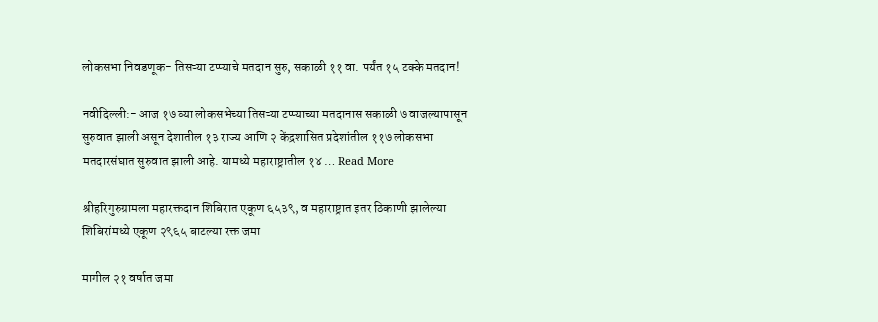लोकसभा निवडणूक- तिसऱ्या टप्प्याचे मतदान सुरु, सकाळी ११ वा. पर्यंत १५ टक्के मतदान!

नवीदिल्ली:- आज १७ व्या लोकसभेच्या तिसऱ्या टप्प्याच्या मतदानास सकाळी ७ वाजल्यापासून सुरुवात झाली असून देशातील १३ राज्य आणि २ केंद्रशासित प्रदेशांतील ११७ लोकसभा मतदारसंघात सुरुवात झाली आहे. यामध्ये महाराष्ट्रातील १४ … Read More

श्रीहरिगुरुग्रामला महारक्तदान शिबिरात एकूण ६५३९, व महाराष्ट्रात इतर ठिकाणी झालेल्या शिबिरांमध्ये एकूण २९६५ बाटल्या रक्त जमा

मागील २१ वर्षात जमा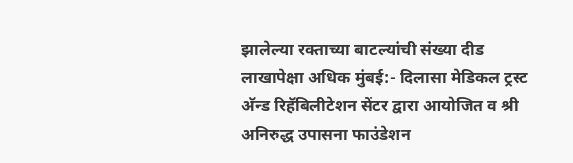झालेल्या रक्ताच्या बाटल्यांची संख्या दीड लाखापेक्षा अधिक मुंबई:- दिलासा मेडिकल ट्रस्ट अ‍ॅन्ड रिहॅबिलीटेशन सेंटर द्वारा आयोजित व श्री अनिरुद्ध उपासना फाउंडेशन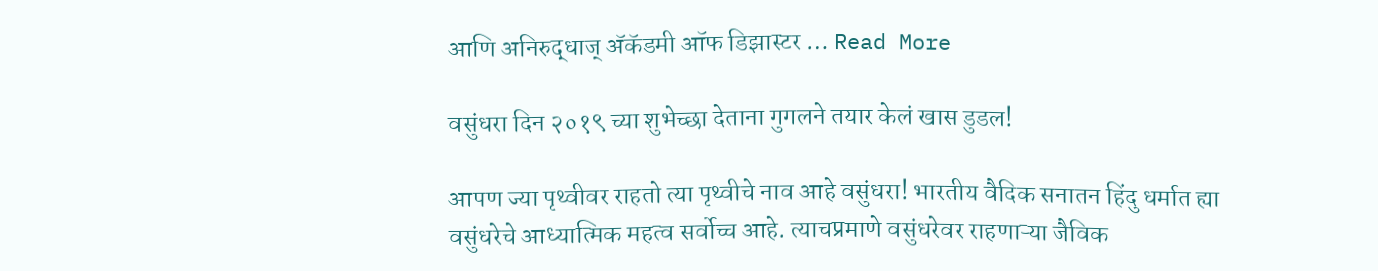आणि अनिरुद्धाज्‌ अ‍ॅकॅडमी ऑफ डिझास्टर … Read More

वसुंधरा दिन २०१९ च्या शुभेच्छा देताना गुगलने तयार केलं खास डुडल!

आपण ज्या पृथ्वीवर राहतो त्या पृथ्वीचे नाव आहे वसुंधरा! भारतीय वैदिक सनातन हिंदु धर्मात ह्या वसुंधरेचे आध्यात्मिक महत्व सर्वोच्च आहे. त्याचप्रमाणे वसुंधरेवर राहणाऱ्या जैविक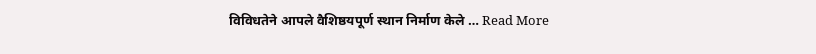विविधतेने आपले वैशिष्ठयपूर्ण स्थान निर्माण केले … Read More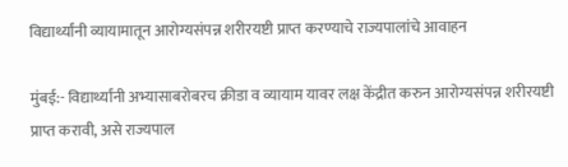विद्यार्थ्यांनी व्यायामातून आरोग्यसंपन्न शरीरयष्टी प्राप्त करण्याचे राज्यपालांचे आवाहन

मुंबई:- विद्यार्थ्यांनी अभ्यासाबरोबरच क्रीडा व व्यायाम यावर लक्ष केंद्रीत करुन आरोग्यसंपन्न शरीरयष्टी प्राप्त करावी, असे राज्यपाल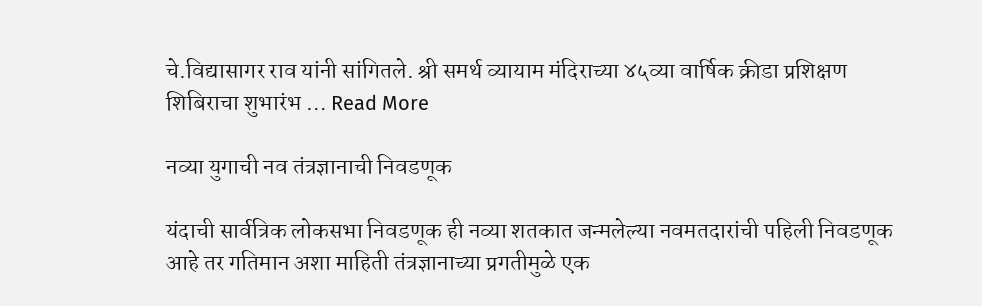चे.विद्यासागर राव यांनी सांगितले. श्री समर्थ व्यायाम मंदिराच्या ४५व्या वार्षिक क्रीडा प्रशिक्षण शिबिराचा शुभारंभ … Read More

नव्या युगाची नव तंत्रज्ञानाची निवडणूक

यंदाची सार्वत्रिक लोकसभा निवडणूक ही नव्या शतकात जन्मलेल्या नवमतदारांची पहिली निवडणूक आहे तर गतिमान अशा माहिती तंत्रज्ञानाच्या प्रगतीमुळे एक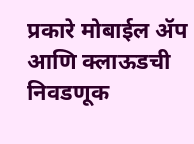प्रकारे मोबाईल ॲप आणि क्लाऊडची निवडणूक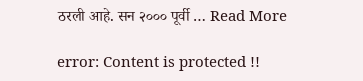ठरली आहे. सन २००० पूर्वी … Read More

error: Content is protected !!